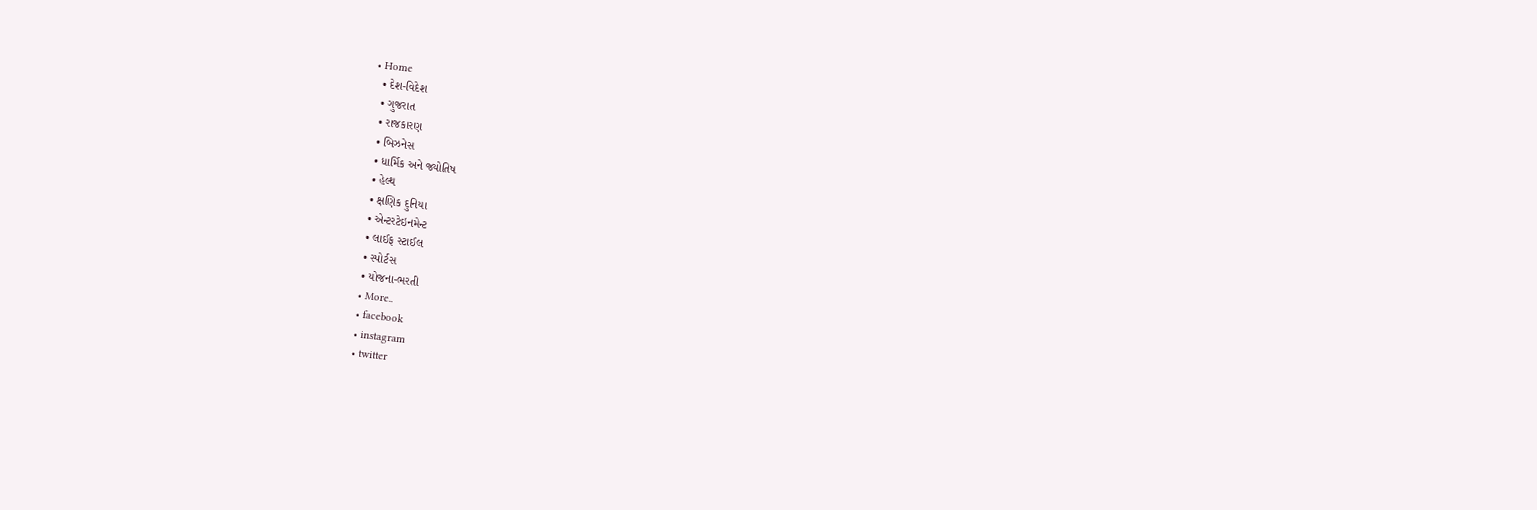• Home
  • દેશ-વિદેશ
  • ગુજરાત
  • રાજકારણ
  • બિઝનેસ
  • ધાર્મિક અને જ્યોતિષ
  • હેલ્થ
  • ક્ષણિક દુનિયા
  • એન્ટરટેઇનમેન્ટ
  • લાઈફ સ્ટાઈલ
  • સ્પોર્ટસ
  • યોજના-ભરતી
  • More..
  • facebook
  • instagram
  • twitter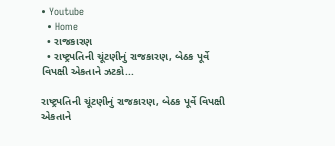• Youtube
  • Home
  • રાજકારણ
  • રાષ્ટ્રપતિની ચૂંટણીનું રાજકારણ, બેઠક પૂર્વે વિપક્ષી એકતાને ઝટકો...

રાષ્ટ્રપતિની ચૂંટણીનું રાજકારણ, બેઠક પૂર્વે વિપક્ષી એકતાને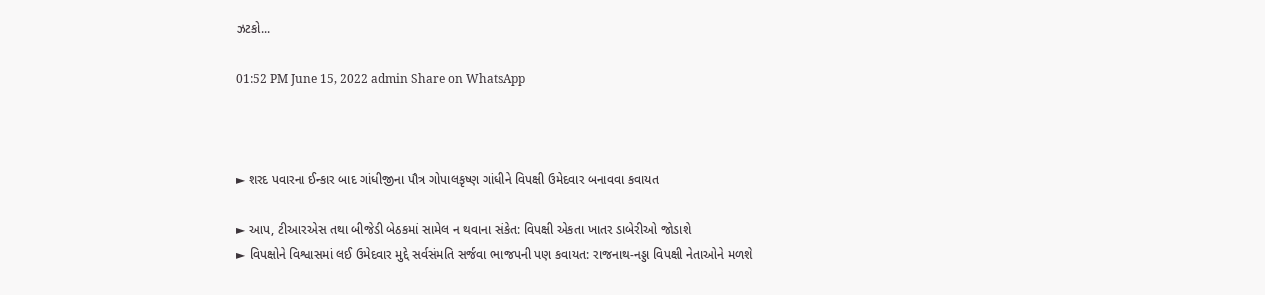ઝટકો...

01:52 PM June 15, 2022 admin Share on WhatsApp



► શરદ પવારના ઈન્કાર બાદ ગાંધીજીના પૌત્ર ગોપાલકૃષ્ણ ગાંધીને વિપક્ષી ઉમેદવાર બનાવવા કવાયત

► આપ, ટીઆરએસ તથા બીજેડી બેઠકમાં સામેલ ન થવાના સંકેત: વિપક્ષી એકતા ખાતર ડાબેરીઓ જોડાશે
► વિપક્ષોને વિશ્વાસમાં લઈ ઉમેદવાર મુદ્દે સર્વસંમતિ સર્જવા ભાજપની પણ કવાયત: રાજનાથ-નડ્ડા વિપક્ષી નેતાઓને મળશે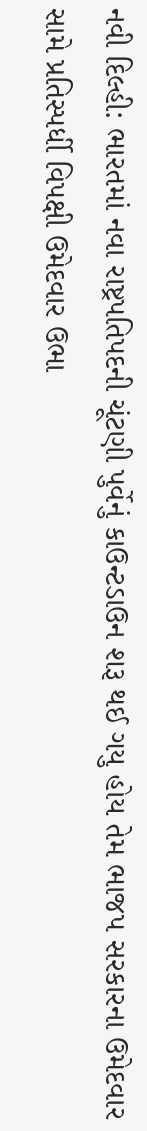નવી દિલ્હી: ભારતમાં નવા રાષ્ટ્રપતિપદની ચૂંટણી પુર્વેનું કાઉન્ટડાઉન શરૂ થઈ ગયુ હોય તેમ ભાજપ સરકારના ઉમેદવાર સામે પ્રતિસ્પર્ધી વિપક્ષી ઉમેદવાર ઉભા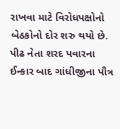રાખવા માટે વિરોધપક્ષોનો બેઠકોનો દોર શરુ થયો છે. પીઢ નેતા શરદ પવારના ઈન્કાર બાદ ગાંધીજીના પૌત્ર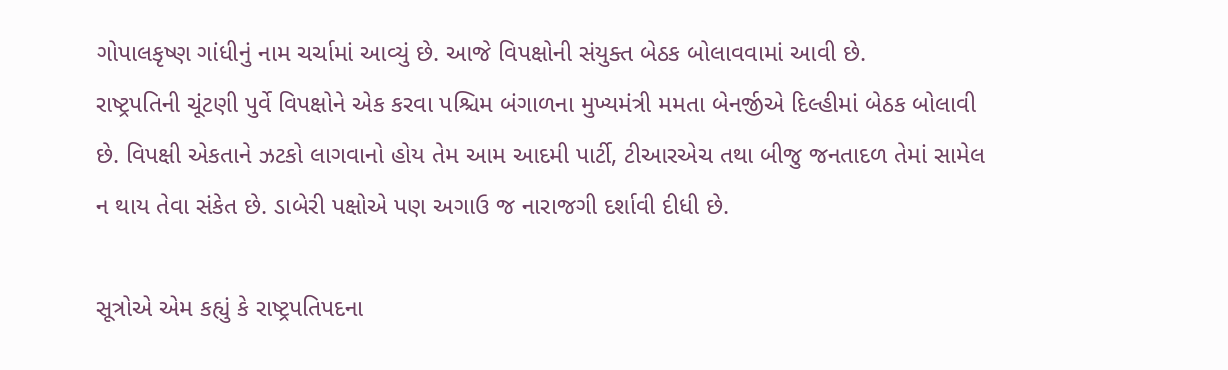ગોપાલકૃષ્ણ ગાંધીનું નામ ચર્ચામાં આવ્યું છે. આજે વિપક્ષોની સંયુક્ત બેઠક બોલાવવામાં આવી છે.
રાષ્ટ્રપતિની ચૂંટણી પુર્વે વિપક્ષોને એક કરવા પશ્ચિમ બંગાળના મુખ્યમંત્રી મમતા બેનર્જીએ દિલ્હીમાં બેઠક બોલાવી છે. વિપક્ષી એકતાને ઝટકો લાગવાનો હોય તેમ આમ આદમી પાર્ટી, ટીઆરએચ તથા બીજુ જનતાદળ તેમાં સામેલ ન થાય તેવા સંકેત છે. ડાબેરી પક્ષોએ પણ અગાઉ જ નારાજગી દર્શાવી દીધી છે.

સૂત્રોએ એમ કહ્યું કે રાષ્ટ્રપતિપદના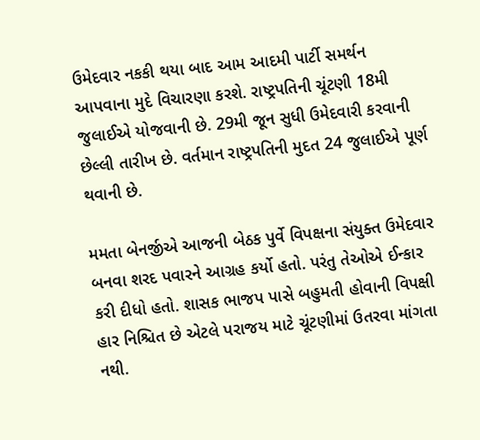ઉમેદવાર નકકી થયા બાદ આમ આદમી પાર્ટી સમર્થન આપવાના મુદે વિચારણા કરશે. રાષ્ટ્રપતિની ચૂંટણી 18મી જુલાઈએ યોજવાની છે. 29મી જૂન સુધી ઉમેદવારી કરવાની છેલ્લી તારીખ છે. વર્તમાન રાષ્ટ્રપતિની મુદત 24 જુલાઈએ પૂર્ણ થવાની છે.

મમતા બેનર્જીએ આજની બેઠક પુર્વે વિપક્ષના સંયુક્ત ઉમેદવાર બનવા શરદ પવારને આગ્રહ કર્યો હતો. પરંતુ તેઓએ ઈન્કાર કરી દીધો હતો. શાસક ભાજપ પાસે બહુમતી હોવાની વિપક્ષી હાર નિશ્ચિત છે એટલે પરાજય માટે ચૂંટણીમાં ઉતરવા માંગતા નથી.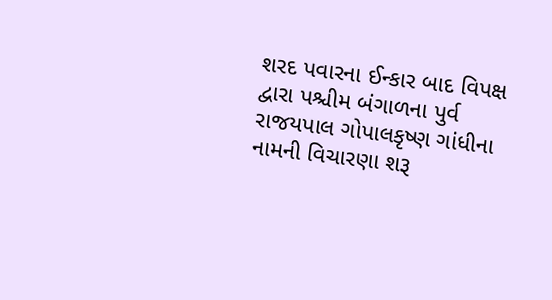શરદ પવારના ઈન્કાર બાદ વિપક્ષ દ્વારા પશ્ચીમ બંગાળના પુર્વ રાજયપાલ ગોપાલકૃષ્ણ ગાંધીના નામની વિચારણા શરૂ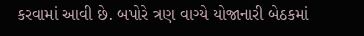કરવામાં આવી છે. બપોરે ત્રણ વાગ્યે યોજાનારી બેઠકમાં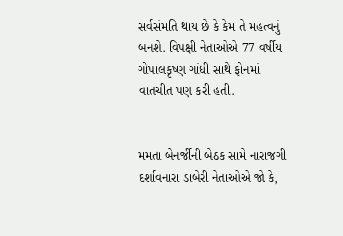સર્વસંમતિ થાય છે કે કેમ તે મહત્વનું બનશે. વિપક્ષી નેતાઓએ 77 વર્ષીય ગોપાલકૃષ્ણ ગાંધી સાથે ફોનમાં વાતચીત પણ કરી હતી.


મમતા બેનર્જીની બેઠક સામે નારાજગી દર્શાવનારા ડાબેરી નેતાઓએ જો કે,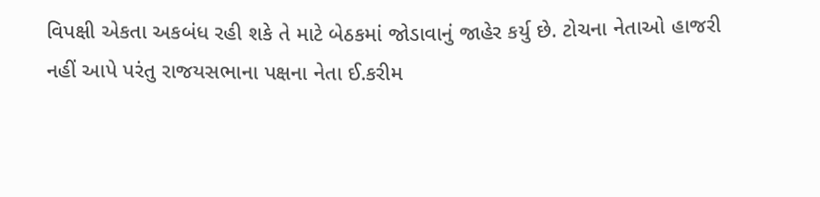વિપક્ષી એકતા અકબંધ રહી શકે તે માટે બેઠકમાં જોડાવાનું જાહેર કર્યુ છે. ટોચના નેતાઓ હાજરી નહીં આપે પરંતુ રાજયસભાના પક્ષના નેતા ઈ.કરીમ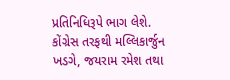પ્રતિનિધિરૂપે ભાગ લેશે. કોંગ્રેસ તરફથી મલ્લિકાર્જુન ખડગે, જયરામ રમેશ તથા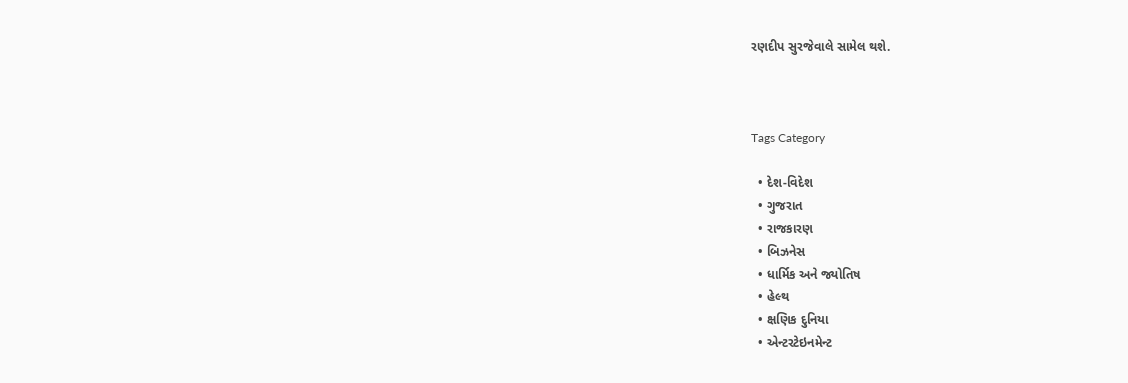રણદીપ સુરજેવાલે સામેલ થશે.



Tags Category

  • દેશ-વિદેશ
  • ગુજરાત
  • રાજકારણ
  • બિઝનેસ
  • ધાર્મિક અને જ્યોતિષ
  • હેલ્થ
  • ક્ષણિક દુનિયા
  • એન્ટરટેઇનમેન્ટ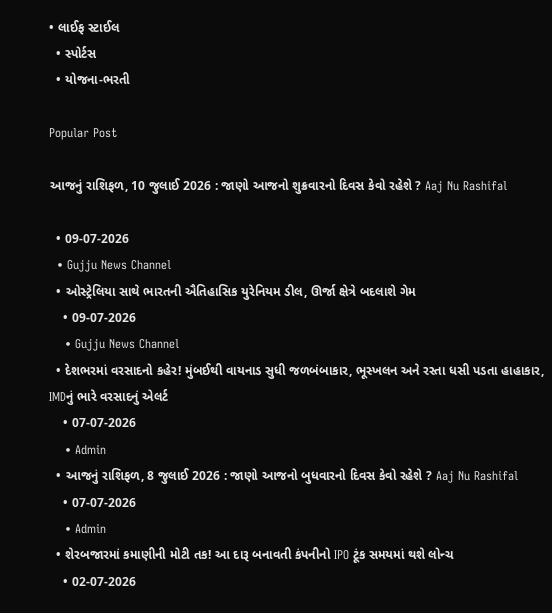• લાઈફ સ્ટાઈલ
  • સ્પોર્ટસ
  • યોજના-ભરતી

Popular Post

આજનું રાશિફળ, 10 જુલાઈ 2026 : જાણો આજનો શુક્રવારનો દિવસ કેવો રહેશે ? Aaj Nu Rashifal

  • 09-07-2026
  • Gujju News Channel
  • ઓસ્ટ્રેલિયા સાથે ભારતની ઐતિહાસિક યુરેનિયમ ડીલ, ઊર્જા ક્ષેત્રે બદલાશે ગેમ
    • 09-07-2026
    • Gujju News Channel
  • દેશભરમાં વરસાદનો કહેર! મુંબઈથી વાયનાડ સુધી જળબંબાકાર, ભૂસ્ખલન અને રસ્તા ધસી પડતા હાહાકાર, IMDનું ભારે વરસાદનું એલર્ટ
    • 07-07-2026
    • Admin
  • આજનું રાશિફળ, 8 જુલાઈ 2026 : જાણો આજનો બુધવારનો દિવસ કેવો રહેશે ? Aaj Nu Rashifal
    • 07-07-2026
    • Admin
  • શેરબજારમાં કમાણીની મોટી તક! આ દારૂ બનાવતી કંપનીનો IPO ટૂંક સમયમાં થશે લોન્ચ
    • 02-07-2026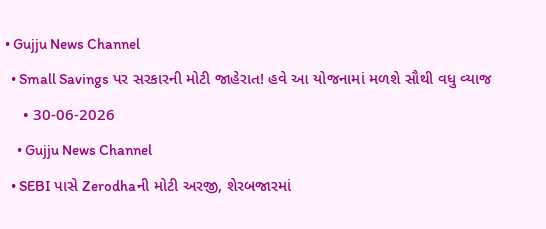• Gujju News Channel
  • Small Savings પર સરકારની મોટી જાહેરાત! હવે આ યોજનામાં મળશે સૌથી વધુ વ્યાજ
    • 30-06-2026
    • Gujju News Channel
  • SEBI પાસે Zerodhaની મોટી અરજી, શેરબજારમાં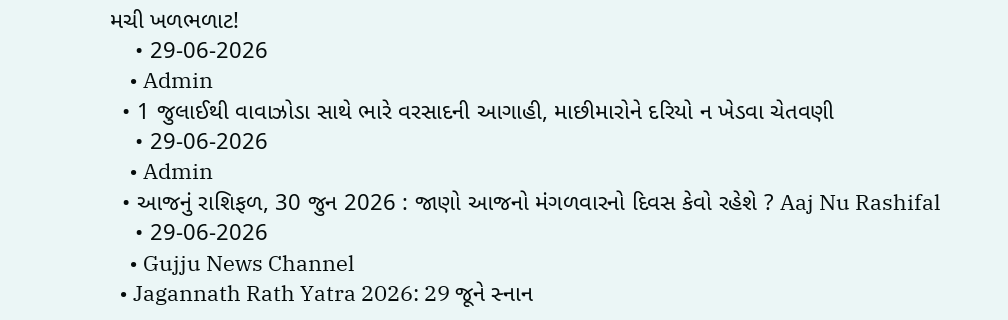મચી ખળભળાટ!
    • 29-06-2026
    • Admin
  • 1 જુલાઈથી વાવાઝોડા સાથે ભારે વરસાદની આગાહી, માછીમારોને દરિયો ન ખેડવા ચેતવણી
    • 29-06-2026
    • Admin
  • આજનું રાશિફળ, 30 જુન 2026 : જાણો આજનો મંગળવારનો દિવસ કેવો રહેશે ? Aaj Nu Rashifal
    • 29-06-2026
    • Gujju News Channel
  • Jagannath Rath Yatra 2026: 29 જૂને સ્નાન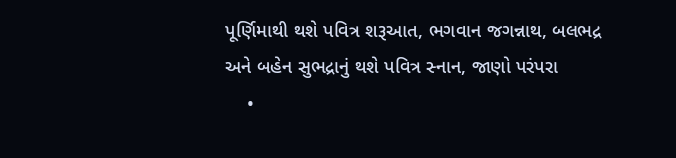પૂર્ણિમાથી થશે પવિત્ર શરૂઆત, ભગવાન જગન્નાથ, બલભદ્ર અને બહેન સુભદ્રાનું થશે પવિત્ર સ્નાન, જાણો પરંપરા
    •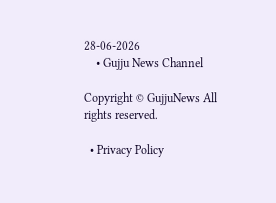28-06-2026
    • Gujju News Channel

Copyright © GujjuNews All rights reserved.

  • Privacy Policy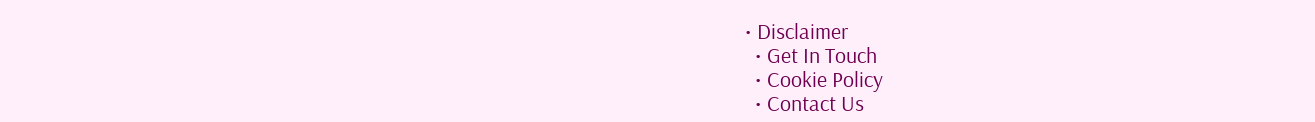• Disclaimer
  • Get In Touch
  • Cookie Policy
  • Contact Us